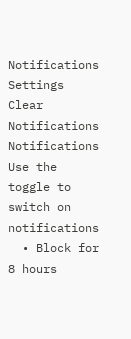Notifications
Settings
Clear Notifications
Notifications
Use the toggle to switch on notifications
  • Block for 8 hours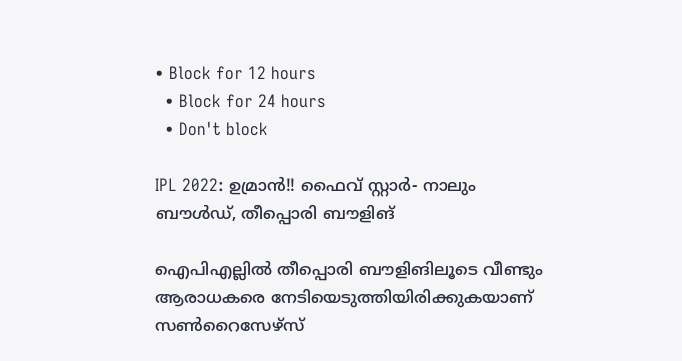• Block for 12 hours
  • Block for 24 hours
  • Don't block

IPL 2022: ഉമ്രാന്‍!! ഫൈവ് സ്റ്റാര്‍- നാലും ബൗള്‍ഡ്, തീപ്പൊരി ബൗളിങ്

ഐപിഎല്ലില്‍ തീപ്പൊരി ബൗളിങിലൂടെ വീണ്ടും ആരാധകരെ നേടിയെടുത്തിയിരിക്കുകയാണ് സണ്‍റൈസേഴ്‌സ്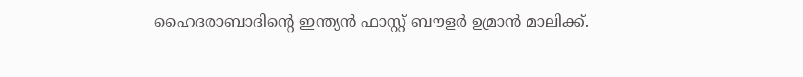ഹൈദരാബാദിന്റെ ഇന്ത്യന്‍ ഫാസ്റ്റ് ബൗളര്‍ ഉമ്രാന്‍ മാലിക്ക്.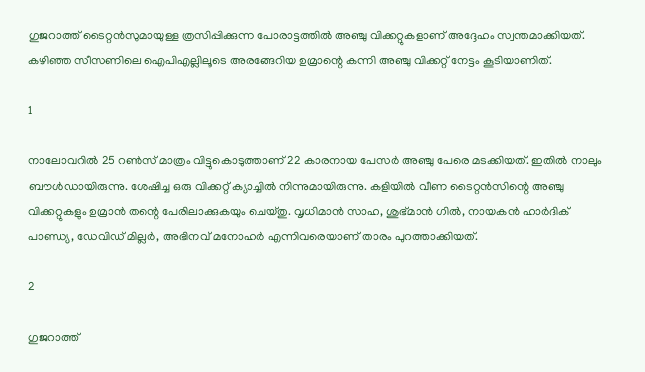ഗുജറാത്ത് ടൈറ്റന്‍സുമായുള്ള ത്രസിപ്പിക്കുന്ന പോരാട്ടത്തില്‍ അഞ്ചു വിക്കറ്റുകളാണ് അദ്ദേഹം സ്വന്തമാക്കിയത്. കഴിഞ്ഞ സീസണിലെ ഐപിഎല്ലിലൂടെ അരങ്ങേറിയ ഉമ്രാന്റെ കന്നി അഞ്ചു വിക്കറ്റ് നേട്ടം കൂടിയാണിത്.

1

നാലോവറില്‍ 25 റണ്‍സ് മാത്രം വിട്ടുകൊടുത്താണ് 22 കാരനായ പേസര്‍ അഞ്ചു പേരെ മടക്കിയത്. ഇതില്‍ നാലും ബൗള്‍ഡായിരുന്നു. ശേഷിച്ച ഒരു വിക്കറ്റ് ക്യാച്ചില്‍ നിന്നുമായിരുന്നു. കളിയില്‍ വീണ ടൈറ്റന്‍സിന്റെ അഞ്ചു വിക്കറ്റുകളും ഉമ്രാന്‍ തന്റെ പേരിലാക്കുകയും ചെയ്തു. വൃധിമാന്‍ സാഹ, ശുഭ്മാന്‍ ഗില്‍, നായകന്‍ ഹാര്‍ദിക് പാണ്ഡ്യ, ഡേവിഡ് മില്ലര്‍, അഭിനവ് മനോഹര്‍ എന്നിവരെയാണ് താരം പുറത്താക്കിയത്.

2

ഗുജറാത്ത്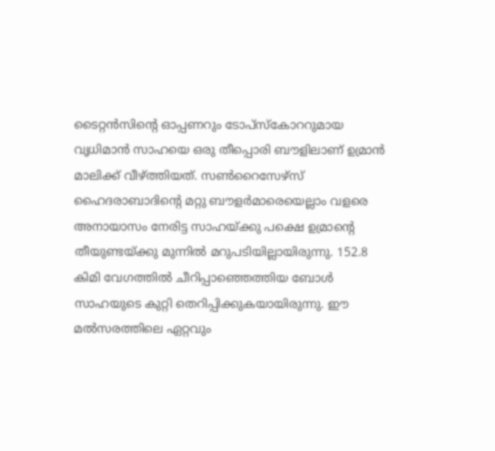ടൈറ്റന്‍സിന്റെ ഓപ്പണറും ടോപ്‌സ്‌കോററുമായ വൃധിമാന്‍ സാഹയെ ഒരു തീപ്പൊരി ബൗളിലാണ് ഉമ്രാന്‍ മാലിക്ക് വീഴ്ത്തിയത്. സണ്‍റൈസേഴ്‌സ് ഹൈദരാബാദിന്റെ മറ്റു ബൗളര്‍മാരെയെല്ലാം വളരെ അനായാസം നേരിട്ട സാഹയ്ക്കു പക്ഷെ ഉമ്രാന്റെ തീയുണ്ടയ്ക്കു മുന്നില്‍ മറുപടിയില്ലായിരുന്നു. 152.8 കിമി വേഗത്തില്‍ ചീറിപ്പാഞ്ഞെത്തിയ ബോള്‍ സാഹയുടെ കുറ്റി തെറിപ്പിക്കുകയായിരുന്നു. ഈ മല്‍സരത്തിലെ ഏറ്റവും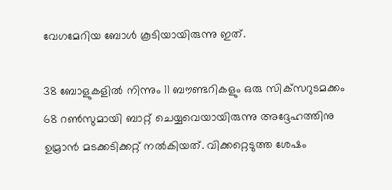വേഗമേറിയ ബോള്‍ കൂടിയായിരുന്നു ഇത്.

38 ബോളുകളില്‍ നിന്നും 11 ബൗണ്ടറികളും ഒരു സിക്‌സറുടമക്കം 68 റണ്‍സുമായി ബാറ്റ് ചെയ്യവെയായിരുന്നു അദ്ദേഹത്തിനു ഉമ്രാന്‍ മടക്കടിക്കറ്റ് നല്‍കിയത്. വിക്കറ്റെടുത്ത ശേഷം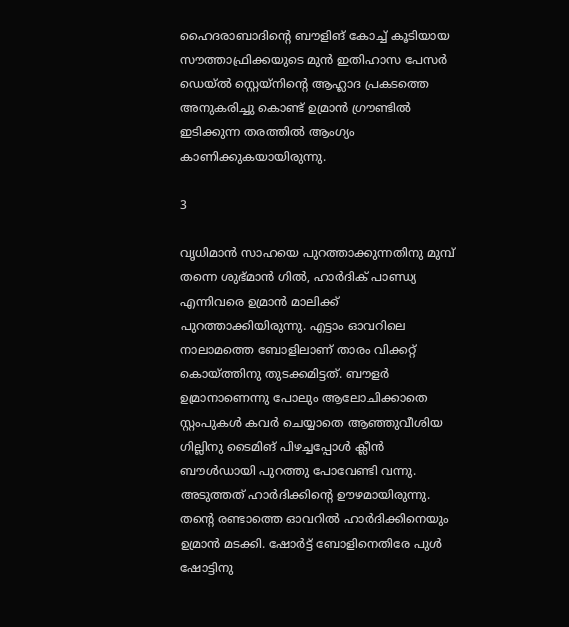ഹൈദരാബാദിന്റെ ബൗളിങ് കോച്ച് കൂടിയായ സൗത്താഫ്രിക്കയുടെ മുന്‍ ഇതിഹാസ പേസര്‍ ഡെയ്ല്‍ സ്റ്റെയ്‌നിന്റെ ആഹ്ലാദ പ്രകടത്തെ അനുകരിച്ചു കൊണ്ട് ഉമ്രാന്‍ ഗ്രൗണ്ടില്‍ ഇടിക്കുന്ന തരത്തില്‍ ആംഗ്യം കാണിക്കുകയായിരുന്നു.

3

വൃധിമാന്‍ സാഹയെ പുറത്താക്കുന്നതിനു മുമ്പ് തന്നെ ശുഭ്മാന്‍ ഗില്‍, ഹാര്‍ദിക് പാണ്ഡ്യ എന്നിവരെ ഉമ്രാന്‍ മാലിക്ക് പുറത്താക്കിയിരുന്നു. എട്ടാം ഓവറിലെ നാലാമത്തെ ബോളിലാണ് താരം വിക്കറ്റ് കൊയ്ത്തിനു തുടക്കമിട്ടത്. ബൗളര്‍ ഉമ്രാനാണെന്നു പോലും ആലോചിക്കാതെ സ്റ്റംപുകള്‍ കവര്‍ ചെയ്യാതെ ആഞ്ഞുവീശിയ ഗില്ലിനു ടൈമിങ് പിഴച്ചപ്പോള്‍ ക്ലീന്‍ ബൗള്‍ഡായി പുറത്തു പോവേണ്ടി വന്നു.
അടുത്തത് ഹാര്‍ദിക്കിന്റെ ഊഴമായിരുന്നു. തന്റെ രണ്ടാത്തെ ഓവറില്‍ ഹാര്‍ദിക്കിനെയും ഉമ്രാന്‍ മടക്കി. ഷോര്‍ട്ട് ബോളിനെതിരേ പുള്‍ ഷോട്ടിനു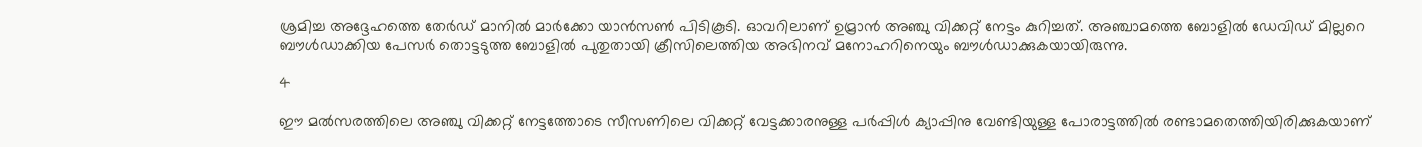ശ്രമിച്ച അദ്ദേഹത്തെ തേര്‍ഡ് മാനില്‍ മാര്‍ക്കോ യാന്‍സണ്‍ പിടികൂടി. ഓവറിലാണ് ഉമ്രാന്‍ അഞ്ചു വിക്കറ്റ് നേട്ടം കുറിച്ചത്. അഞ്ചാമത്തെ ബോളില്‍ ഡേവിഡ് മില്ലറെ ബൗള്‍ഡാക്കിയ പേസര്‍ തൊട്ടടുത്ത ബോളില്‍ പുതുതായി ക്രീസിലെത്തിയ അഭിനവ് മനോഹറിനെയും ബൗള്‍ഡാക്കുകയായിരുന്നു.

4

ഈ മല്‍സരത്തിലെ അഞ്ചു വിക്കറ്റ് നേട്ടത്തോടെ സീസണിലെ വിക്കറ്റ് വേട്ടക്കാരനുള്ള പര്‍പ്പിള്‍ ക്യാപ്പിനു വേണ്ടിയുള്ള പോരാട്ടത്തില്‍ രണ്ടാമതെത്തിയിരിക്കുകയാണ്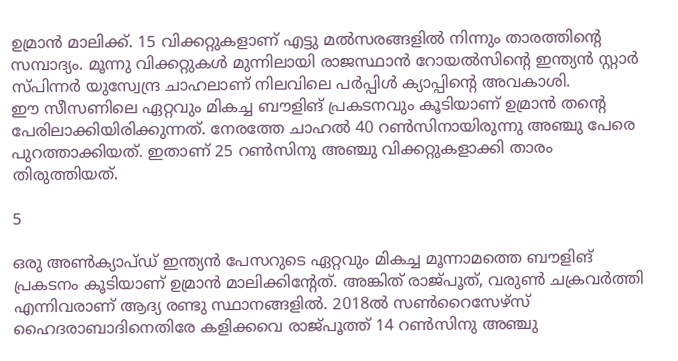ഉമ്രാന്‍ മാലിക്ക്. 15 വിക്കറ്റുകളാണ് എട്ടു മല്‍സരങ്ങളില്‍ നിന്നും താരത്തിന്റെ സമ്പാദ്യം. മൂന്നു വിക്കറ്റുകള്‍ മുന്നിലായി രാജസ്ഥാന്‍ റോയല്‍സിന്റെ ഇന്ത്യന്‍ സ്റ്റാര്‍ സ്പിന്നര്‍ യുസ്വേന്ദ്ര ചാഹലാണ് നിലവിലെ പര്‍പ്പിള്‍ ക്യാപ്പിന്റെ അവകാശി.
ഈ സീസണിലെ ഏറ്റവും മികച്ച ബൗളിങ് പ്രകടനവും കൂടിയാണ് ഉമ്രാന്‍ തന്റെ പേരിലാക്കിയിരിക്കുന്നത്. നേരത്തേ ചാഹല്‍ 40 റണ്‍സിനായിരുന്നു അഞ്ചു പേരെ പുറത്താക്കിയത്. ഇതാണ് 25 റണ്‍സിനു അഞ്ചു വിക്കറ്റുകളാക്കി താരം തിരുത്തിയത്.

5

ഒരു അണ്‍ക്യാപ്ഡ് ഇന്ത്യന്‍ പേസറുടെ ഏറ്റവും മികച്ച മൂന്നാമത്തെ ബൗളിങ് പ്രകടനം കൂടിയാണ് ഉമ്രാന്‍ മാലിക്കിന്റേത്. അങ്കിത് രാജ്പൂത്, വരുണ്‍ ചക്രവര്‍ത്തി എന്നിവരാണ് ആദ്യ രണ്ടു സ്ഥാനങ്ങളില്‍. 2018ല്‍ സണ്‍റൈസേഴ്‌സ് ഹൈദരാബാദിനെതിരേ കളിക്കവെ രാജ്പൂത്ത് 14 റണ്‍സിനു അഞ്ചു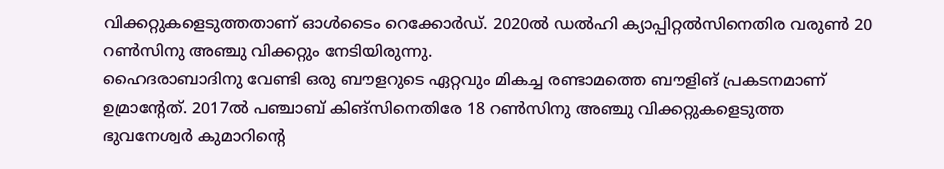വിക്കറ്റുകളെടുത്തതാണ് ഓള്‍ടൈം റെക്കോര്‍ഡ്. 2020ല്‍ ഡല്‍ഹി ക്യാപ്പിറ്റല്‍സിനെതിര വരുണ്‍ 20 റണ്‍സിനു അഞ്ചു വിക്കറ്റും നേടിയിരുന്നു.
ഹൈദരാബാദിനു വേണ്ടി ഒരു ബൗളറുടെ ഏറ്റവും മികച്ച രണ്ടാമത്തെ ബൗളിങ് പ്രകടനമാണ് ഉമ്രാന്റേത്. 2017ല്‍ പഞ്ചാബ് കിങ്‌സിനെതിരേ 18 റണ്‍സിനു അഞ്ചു വിക്കറ്റുകളെടുത്ത ഭുവനേശ്വര്‍ കുമാറിന്റെ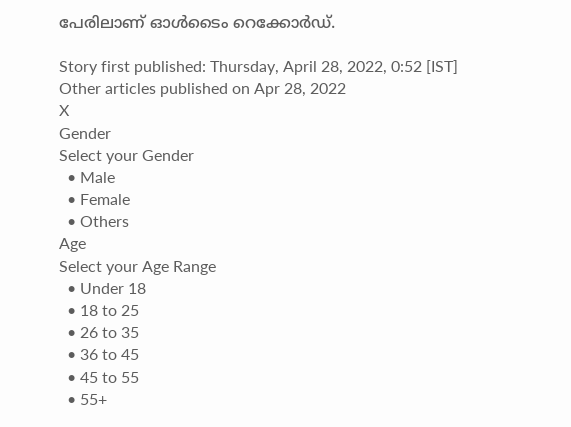പേരിലാണ് ഓള്‍ടൈം റെക്കോര്‍ഡ്.

Story first published: Thursday, April 28, 2022, 0:52 [IST]
Other articles published on Apr 28, 2022
X
Gender
Select your Gender
  • Male
  • Female
  • Others
Age
Select your Age Range
  • Under 18
  • 18 to 25
  • 26 to 35
  • 36 to 45
  • 45 to 55
  • 55+